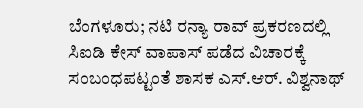ಬೆಂಗಳೂರು; ನಟಿ ರನ್ಯಾ ರಾವ್ ಪ್ರಕರಣದಲ್ಲಿ ಸಿಐಡಿ ಕೇಸ್ ವಾಪಾಸ್ ಪಡೆದ ವಿಚಾರಕ್ಕೆ ಸಂಬಂಧಪಟ್ಟಂತೆ ಶಾಸಕ ಎಸ್.ಆರ್. ವಿಶ್ವನಾಥ್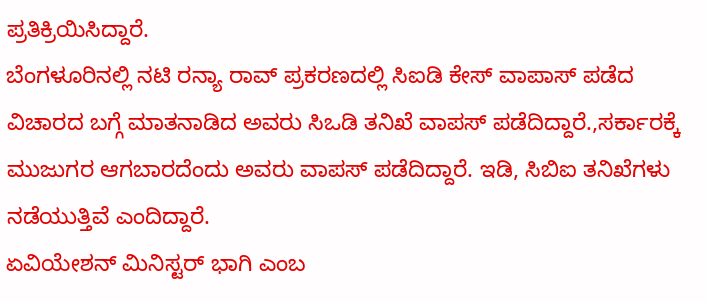ಪ್ರತಿಕ್ರಿಯಿಸಿದ್ದಾರೆ.
ಬೆಂಗಳೂರಿನಲ್ಲಿ ನಟಿ ರನ್ಯಾ ರಾವ್ ಪ್ರಕರಣದಲ್ಲಿ ಸಿಐಡಿ ಕೇಸ್ ವಾಪಾಸ್ ಪಡೆದ ವಿಚಾರದ ಬಗ್ಗೆ ಮಾತನಾಡಿದ ಅವರು ಸಿಒಡಿ ತನಿಖೆ ವಾಪಸ್ ಪಡೆದಿದ್ದಾರೆ.,ಸರ್ಕಾರಕ್ಕೆ ಮುಜುಗರ ಆಗಬಾರದೆಂದು ಅವರು ವಾಪಸ್ ಪಡೆದಿದ್ದಾರೆ. ಇಡಿ, ಸಿಬಿಐ ತನಿಖೆಗಳು ನಡೆಯುತ್ತಿವೆ ಎಂದಿದ್ದಾರೆ.
ಏವಿಯೇಶನ್ ಮಿನಿಸ್ಟರ್ ಭಾಗಿ ಎಂಬ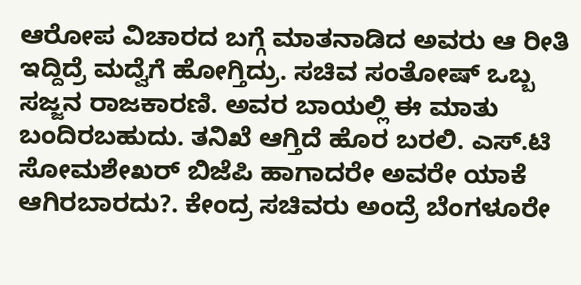ಆರೋಪ ವಿಚಾರದ ಬಗ್ಗೆ ಮಾತನಾಡಿದ ಅವರು ಆ ರೀತಿ ಇದ್ದಿದ್ರೆ ಮದ್ವೆಗೆ ಹೋಗ್ತಿದ್ರು. ಸಚಿವ ಸಂತೋಷ್ ಒಬ್ಬ ಸಜ್ಜನ ರಾಜಕಾರಣಿ. ಅವರ ಬಾಯಲ್ಲಿ ಈ ಮಾತು ಬಂದಿರಬಹುದು. ತನಿಖೆ ಆಗ್ತಿದೆ ಹೊರ ಬರಲಿ. ಎಸ್.ಟಿ ಸೋಮಶೇಖರ್ ಬಿಜೆಪಿ ಹಾಗಾದರೇ ಅವರೇ ಯಾಕೆ ಆಗಿರಬಾರದು?. ಕೇಂದ್ರ ಸಚಿವರು ಅಂದ್ರೆ ಬೆಂಗಳೂರೇ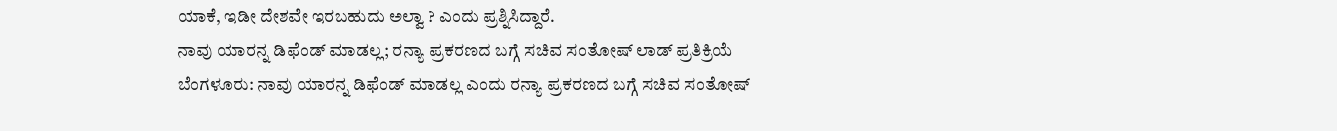ಯಾಕೆ, ಇಡೀ ದೇಶವೇ ಇರಬಹುದು ಅಲ್ವಾ ? ಎಂದು ಪ್ರಶ್ನಿಸಿದ್ದಾರೆ.
ನಾವು ಯಾರನ್ನ ಡಿಫೆಂಡ್ ಮಾಡಲ್ಲ; ರನ್ಯಾ ಪ್ರಕರಣದ ಬಗ್ಗೆ ಸಚಿವ ಸಂತೋಷ್ ಲಾಡ್ ಪ್ರತಿಕ್ರಿಯೆ
ಬೆಂಗಳೂರು: ನಾವು ಯಾರನ್ನ ಡಿಫೆಂಡ್ ಮಾಡಲ್ಲ ಎಂದು ರನ್ಯಾ ಪ್ರಕರಣದ ಬಗ್ಗೆ ಸಚಿವ ಸಂತೋಷ್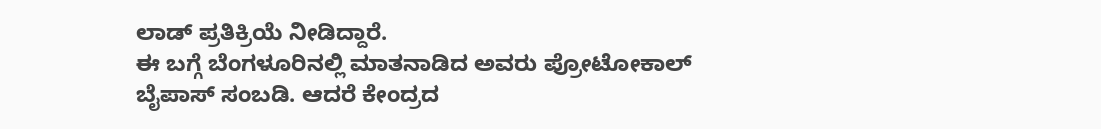ಲಾಡ್ ಪ್ರತಿಕ್ರಿಯೆ ನೀಡಿದ್ದಾರೆ.
ಈ ಬಗ್ಗೆ ಬೆಂಗಳೂರಿನಲ್ಲಿ ಮಾತನಾಡಿದ ಅವರು ಪ್ರೋಟೋಕಾಲ್ ಬೈಪಾಸ್ ಸಂಬಡಿ. ಆದರೆ ಕೇಂದ್ರದ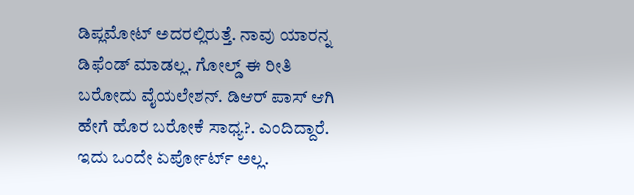ಡಿಪ್ಲಮೋಟ್ ಅದರಲ್ಲಿರುತ್ತೆ. ನಾವು ಯಾರನ್ನ ಡಿಫೆಂಡ್ ಮಾಡಲ್ಲ. ಗೋಲ್ಡ್ ಈ ರೀತಿ ಬರೋದು ವೈಯಲೇಶನ್. ಡಿಆರ್ ಪಾಸ್ ಆಗಿ ಹೇಗೆ ಹೊರ ಬರೋಕೆ ಸಾಧ್ಯ?. ಎಂದಿದ್ದಾರೆ.
ಇದು ಒಂದೇ ಏರ್ಪೋರ್ಟ್ ಅಲ್ಲ.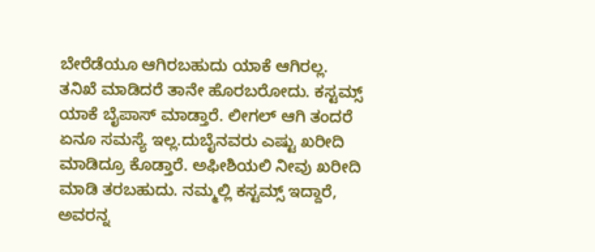ಬೇರೆಡೆಯೂ ಆಗಿರಬಹುದು ಯಾಕೆ ಆಗಿರಲ್ಲ. ತನಿಖೆ ಮಾಡಿದರೆ ತಾನೇ ಹೊರಬರೋದು. ಕಸ್ಟಮ್ಸ್ ಯಾಕೆ ಬೈಪಾಸ್ ಮಾಡ್ತಾರೆ. ಲೀಗಲ್ ಆಗಿ ತಂದರೆ ಏನೂ ಸಮಸ್ಯೆ ಇಲ್ಲ.ದುಬೈನವರು ಎಷ್ಟು ಖರೀದಿ ಮಾಡಿದ್ರೂ ಕೊಡ್ತಾರೆ. ಅಫೀಶಿಯಲಿ ನೀವು ಖರೀದಿ ಮಾಡಿ ತರಬಹುದು. ನಮ್ಮಲ್ಲಿ ಕಸ್ಟಮ್ಸ್ ಇದ್ದಾರೆ, ಅವರನ್ನ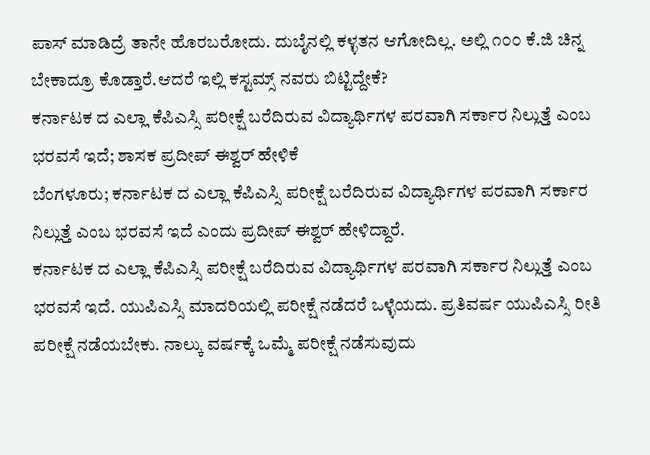ಪಾಸ್ ಮಾಡಿದ್ರೆ ತಾನೇ ಹೊರಬರೋದು. ದುಬೈನಲ್ಲಿ ಕಳ್ಳತನ ಆಗೋದಿಲ್ಲ. ಅಲ್ಲಿ ೧೦೦ ಕೆ.ಜಿ ಚಿನ್ನ ಬೇಕಾದ್ರೂ ಕೊಡ್ತಾರೆ.ಆದರೆ ಇಲ್ಲಿ ಕಸ್ಟಮ್ಸ್ ನವರು ಬಿಟ್ಟಿದ್ದೇಕೆ?
ಕರ್ನಾಟಕ ದ ಎಲ್ಲಾ ಕೆಪಿಎಸ್ಸಿ ಪರೀಕ್ಷೆ ಬರೆದಿರುವ ವಿದ್ಯಾರ್ಥಿಗಳ ಪರವಾಗಿ ಸರ್ಕಾರ ನಿಲ್ಲುತ್ತೆ ಎಂಬ ಭರವಸೆ ಇದೆ; ಶಾಸಕ ಪ್ರದೀಪ್ ಈಶ್ವರ್ ಹೇಳಿಕೆ
ಬೆಂಗಳೂರು; ಕರ್ನಾಟಕ ದ ಎಲ್ಲಾ ಕೆಪಿಎಸ್ಸಿ ಪರೀಕ್ಷೆ ಬರೆದಿರುವ ವಿದ್ಯಾರ್ಥಿಗಳ ಪರವಾಗಿ ಸರ್ಕಾರ ನಿಲ್ಲುತ್ತೆ ಎಂಬ ಭರವಸೆ ಇದೆ ಎಂದು ಪ್ರದೀಪ್ ಈಶ್ವರ್ ಹೇಳಿದ್ದಾರೆ.
ಕರ್ನಾಟಕ ದ ಎಲ್ಲಾ ಕೆಪಿಎಸ್ಸಿ ಪರೀಕ್ಷೆ ಬರೆದಿರುವ ವಿದ್ಯಾರ್ಥಿಗಳ ಪರವಾಗಿ ಸರ್ಕಾರ ನಿಲ್ಲುತ್ತೆ ಎಂಬ ಭರವಸೆ ಇದೆ. ಯುಪಿಎಸ್ಸಿ ಮಾದರಿಯಲ್ಲಿ ಪರೀಕ್ಷೆ ನಡೆದರೆ ಒಳ್ಳೆಯದು. ಪ್ರತಿವರ್ಷ ಯುಪಿಎಸ್ಸಿ ರೀತಿ ಪರೀಕ್ಷೆ ನಡೆಯಬೇಕು. ನಾಲ್ಕು ವರ್ಷಕ್ಕೆ ಒಮ್ಮೆ ಪರೀಕ್ಷೆ ನಡೆಸುವುದು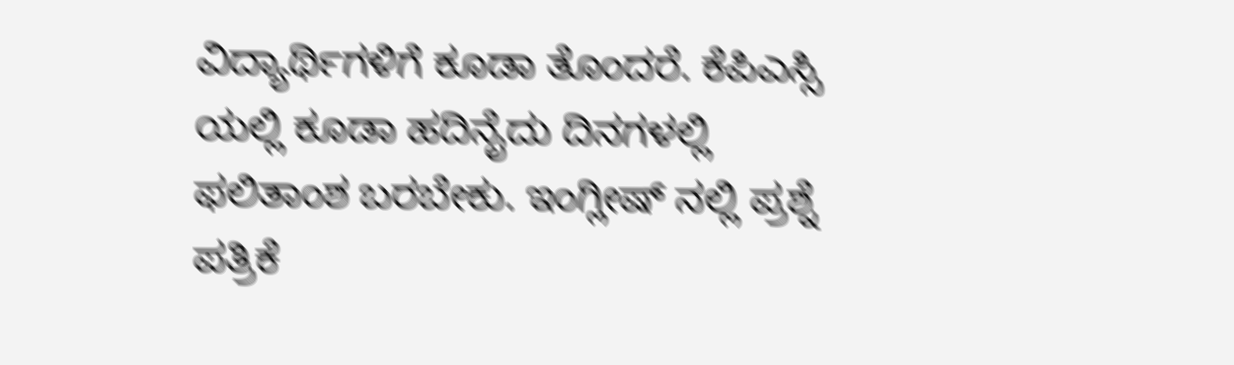ವಿದ್ಯಾರ್ಥಿಗಳಿಗೆ ಕೂಡಾ ತೊಂದರೆ. ಕೆಪಿಎಸ್ಸಿ ಯಲ್ಲಿ ಕೂಡಾ ಹದಿನೈದು ದಿನಗಳಲ್ಲಿ ಫಲಿತಾಂಶ ಬರಬೇಕು. ಇಂಗ್ಲೀಷ್ ನಲ್ಲಿ ಪ್ರಶ್ನೆ ಪತ್ರಿಕೆ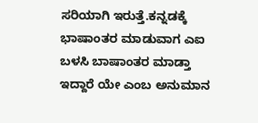ಸರಿಯಾಗಿ ಇರುತ್ತೆ.ಕನ್ನಡಕ್ಕೆ ಭಾಷಾಂತರ ಮಾಡುವಾಗ ಎಐ ಬಳಸಿ ಬಾಷಾಂತರ ಮಾಡ್ತಾ ಇದ್ದಾರೆ ಯೇ ಎಂಬ ಅನುಮಾನ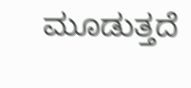ಮೂಡುತ್ತದೆ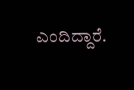ಎಂದಿದ್ದಾರೆ.